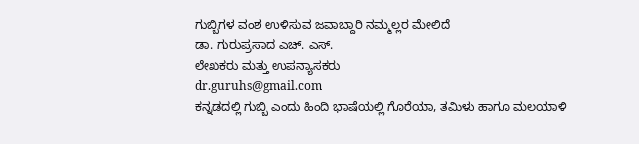ಗುಬ್ಬಿಗಳ ವಂಶ ಉಳಿಸುವ ಜವಾಬ್ದಾರಿ ನಮ್ಮಲ್ಲರ ಮೇಲಿದೆ
ಡಾ. ಗುರುಪ್ರಸಾದ ಎಚ್. ಎಸ್.
ಲೇಖಕರು ಮತ್ತು ಉಪನ್ಯಾಸಕರು
dr.guruhs@gmail.com
ಕನ್ನಡದಲ್ಲಿ ಗುಬ್ಬಿ ಎಂದು ಹಿಂದಿ ಭಾಷೆಯಲ್ಲಿ ಗೊರೆಯಾ, ತಮಿಳು ಹಾಗೂ ಮಲಯಾಳಿ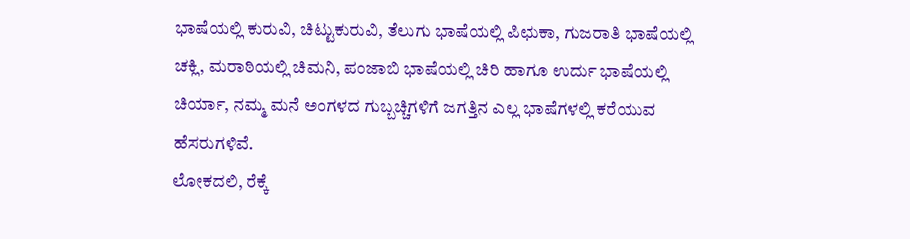ಭಾಷೆಯಲ್ಲಿ ಕುರುವಿ, ಚಿಟ್ಟುಕುರುವಿ, ತೆಲುಗು ಭಾಷೆಯಲ್ಲಿ ಪಿಛುಕಾ, ಗುಜರಾತಿ ಭಾಷೆಯಲ್ಲಿ ಚಕ್ಲಿ, ಮರಾಠಿಯಲ್ಲಿ ಚಿಮನಿ, ಪಂಜಾಬಿ ಭಾಷೆಯಲ್ಲಿ ಚಿರಿ ಹಾಗೂ ಉರ್ದು ಭಾಷೆಯಲ್ಲಿ ಚಿರ್ಯಾ, ನಮ್ಮ ಮನೆ ಅಂಗಳದ ಗುಬ್ಬಚ್ಚಿಗಳಿಗೆ ಜಗತ್ತಿನ ಎಲ್ಲ ಭಾಷೆಗಳಲ್ಲಿ ಕರೆಯುವ ಹೆಸರುಗಳಿವೆ.
ಲೋಕದಲಿ, ರೆಕ್ಕೆ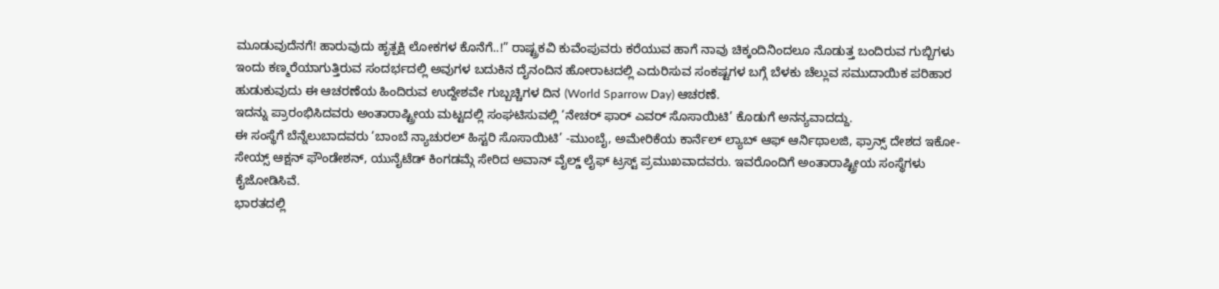ಮೂಡುವುದೆನಗೆ! ಹಾರುವುದು ಹೃತ್ಪಕ್ಷಿ ಲೋಕಗಳ ಕೊನೆಗೆ..!” ರಾಷ್ಟ್ರಕವಿ ಕುವೆಂಪುವರು ಕರೆಯುವ ಹಾಗೆ ನಾವು ಚಿಕ್ಕಂದಿನಿಂದಲೂ ನೊಡುತ್ತ ಬಂದಿರುವ ಗುಬ್ಬಿಗಳು ಇಂದು ಕಣ್ಮರೆಯಾಗುತ್ತಿರುವ ಸಂದರ್ಭದಲ್ಲಿ ಅವುಗಳ ಬದುಕಿನ ದೈನಂದಿನ ಹೋರಾಟದಲ್ಲಿ ಎದುರಿಸುವ ಸಂಕಷ್ಟಗಳ ಬಗ್ಗೆ ಬೆಳಕು ಚೆಲ್ಲುವ ಸಮುದಾಯಿಕ ಪರಿಹಾರ ಹುಡುಕುವುದು ಈ ಆಚರಣೆಯ ಹಿಂದಿರುವ ಉದ್ದೇಶವೇ ಗುಬ್ಬಚ್ಚಿಗಳ ದಿನ (World Sparrow Day) ಆಚರಣೆ.
ಇದನ್ನು ಪ್ರಾರಂಭಿಸಿದವರು ಅಂತಾರಾಷ್ಟ್ರೀಯ ಮಟ್ಟದಲ್ಲಿ ಸಂಘಟಿಸುವಲ್ಲಿ ‘ನೇಚರ್ ಫಾರ್ ಎವರ್ ಸೊಸಾಯಿಟಿ’ ಕೊಡುಗೆ ಅನನ್ಯವಾದದ್ದು.
ಈ ಸಂಸ್ಥೆಗೆ ಬೆನ್ನೆಲುಬಾದವರು ‘ಬಾಂಬೆ ನ್ಯಾಚುರಲ್ ಹಿಸ್ಟರಿ ಸೊಸಾಯಿಟಿ’ -ಮುಂಬೈ, ಅಮೇರಿಕೆಯ ಕಾರ್ನೆಲ್ ಲ್ಯಾಬ್ ಆಫ್ ಆರ್ನಿಥಾಲಜಿ, ಫ್ರಾನ್ಸ್ ದೇಶದ ಇಕೋ-ಸೇಯ್ಸ್ ಆಕ್ಷನ್ ಫೌಂಡೇಶನ್, ಯುನೈಟೆಡ್ ಕಿಂಗಡಮ್ಗೆ ಸೇರಿದ ಅವಾನ್ ವೈಲ್ಡ್ ಲೈಫ್ ಟ್ರಸ್ಟ್ ಪ್ರಮುಖವಾದವರು. ಇವರೊಂದಿಗೆ ಅಂತಾರಾಷ್ಟ್ರೀಯ ಸಂಸ್ಥೆಗಳು ಕೈಜೋಡಿಸಿವೆ.
ಭಾರತದಲ್ಲಿ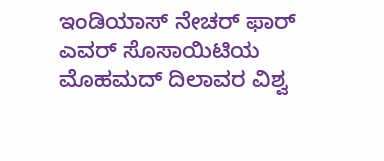ಇಂಡಿಯಾಸ್ ನೇಚರ್ ಫಾರ್ ಎವರ್ ಸೊಸಾಯಿಟಿಯ ಮೊಹಮದ್ ದಿಲಾವರ ವಿಶ್ವ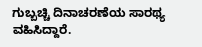ಗುಬ್ಬಚ್ಚಿ ದಿನಾಚರಣೆಯ ಸಾರಥ್ಯ ವಹಿಸಿದ್ದಾರೆ.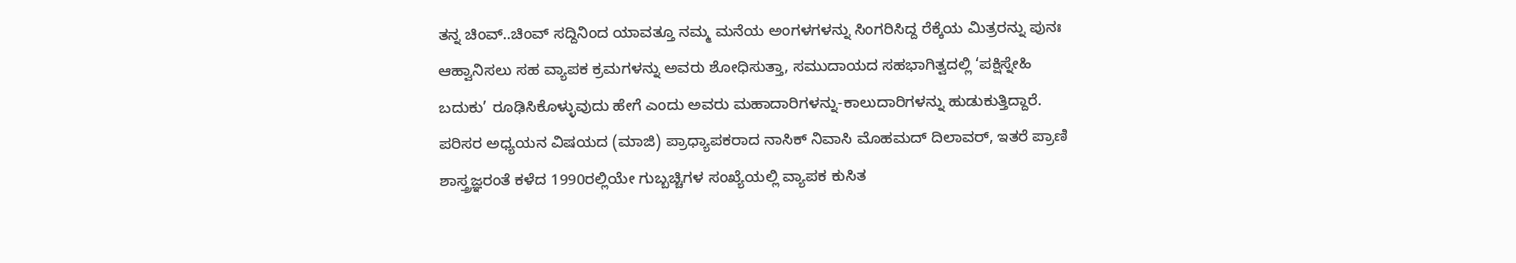ತನ್ನ ಚಿಂವ್..ಚಿಂವ್ ಸದ್ದಿನಿಂದ ಯಾವತ್ತೂ ನಮ್ಮ ಮನೆಯ ಅಂಗಳಗಳನ್ನು ಸಿಂಗರಿಸಿದ್ದ ರೆಕ್ಕೆಯ ಮಿತ್ರರನ್ನು ಪುನಃ ಆಹ್ವಾನಿಸಲು ಸಹ ವ್ಯಾಪಕ ಕ್ರಮಗಳನ್ನು ಅವರು ಶೋಧಿಸುತ್ತಾ, ಸಮುದಾಯದ ಸಹಭಾಗಿತ್ವದಲ್ಲಿ ‘ಪಕ್ಷಿಸ್ನೇಹಿ ಬದುಕು’ ರೂಢಿಸಿಕೊಳ್ಳುವುದು ಹೇಗೆ ಎಂದು ಅವರು ಮಹಾದಾರಿಗಳನ್ನು-ಕಾಲುದಾರಿಗಳನ್ನು ಹುಡುಕುತ್ತಿದ್ದಾರೆ.
ಪರಿಸರ ಅಧ್ಯಯನ ವಿಷಯದ (ಮಾಜಿ) ಪ್ರಾಧ್ಯಾಪಕರಾದ ನಾಸಿಕ್ ನಿವಾಸಿ ಮೊಹಮದ್ ದಿಲಾವರ್, ಇತರೆ ಪ್ರಾಣಿ ಶಾಸ್ತ್ರಜ್ಞರಂತೆ ಕಳೆದ 1990ರಲ್ಲಿಯೇ ಗುಬ್ಬಚ್ಚಿಗಳ ಸಂಖ್ಯೆಯಲ್ಲಿ ವ್ಯಾಪಕ ಕುಸಿತ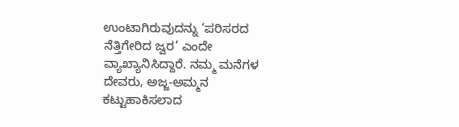ಉಂಟಾಗಿರುವುದನ್ನು ‘ಪರಿಸರದ ನೆತ್ತಿಗೇರಿದ ಜ್ವರ’ ಎಂದೇ ವ್ಯಾಖ್ಯಾನಿಸಿದ್ದಾರೆ. ನಮ್ಮ ಮನೆಗಳ ದೇವರು, ಅಜ್ಜ-ಅಮ್ಮನ ಕಟ್ಟುಹಾಕಿಸಲಾದ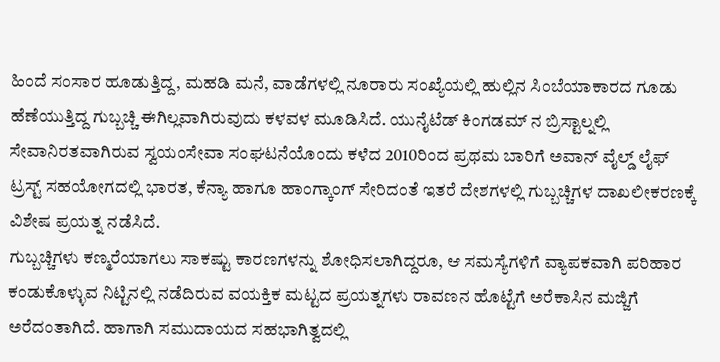ಹಿಂದೆ ಸಂಸಾರ ಹೂಡುತ್ತಿದ್ದ, ಮಹಡಿ ಮನೆ, ವಾಡೆಗಳಲ್ಲಿ ನೂರಾರು ಸಂಖ್ಯೆಯಲ್ಲಿ ಹುಲ್ಲಿನ ಸಿಂಬೆಯಾಕಾರದ ಗೂಡು ಹೆಣೆಯುತ್ತಿದ್ದ ಗುಬ್ಬಚ್ಚಿ ಈಗಿಲ್ಲವಾಗಿರುವುದು ಕಳವಳ ಮೂಡಿಸಿದೆ. ಯುನೈಟೆಡ್ ಕಿಂಗಡಮ್ ನ ಬ್ರಿಸ್ಟಾಲ್ನಲ್ಲಿ ಸೇವಾನಿರತವಾಗಿರುವ ಸ್ವಯಂಸೇವಾ ಸಂಘಟನೆಯೊಂದು ಕಳೆದ 2010ರಿಂದ ಪ್ರಥಮ ಬಾರಿಗೆ ಅವಾನ್ ವೈಲ್ಡ್ ಲೈಫ್ ಟ್ರಸ್ಟ್ ಸಹಯೋಗದಲ್ಲಿ ಭಾರತ, ಕೆನ್ಯಾ ಹಾಗೂ ಹಾಂಗ್ಕಾಂಗ್ ಸೇರಿದಂತೆ ಇತರೆ ದೇಶಗಳಲ್ಲಿ ಗುಬ್ಬಚ್ಚಿಗಳ ದಾಖಲೀಕರಣಕ್ಕೆ ವಿಶೇಷ ಪ್ರಯತ್ನ ನಡೆಸಿದೆ.
ಗುಬ್ಬಚ್ಚಿಗಳು ಕಣ್ಮರೆಯಾಗಲು ಸಾಕಷ್ಟು ಕಾರಣಗಳನ್ನು ಶೋಧಿಸಲಾಗಿದ್ದರೂ, ಆ ಸಮಸ್ಯೆಗಳಿಗೆ ವ್ಯಾಪಕವಾಗಿ ಪರಿಹಾರ ಕಂಡುಕೊಳ್ಳುವ ನಿಟ್ಟಿನಲ್ಲಿ ನಡೆದಿರುವ ವಯಕ್ತಿಕ ಮಟ್ಟದ ಪ್ರಯತ್ನಗಳು ರಾವಣನ ಹೊಟ್ಟೆಗೆ ಅರೆಕಾಸಿನ ಮಜ್ಜಿಗೆ ಅರೆದಂತಾಗಿದೆ. ಹಾಗಾಗಿ ಸಮುದಾಯದ ಸಹಭಾಗಿತ್ವದಲ್ಲಿ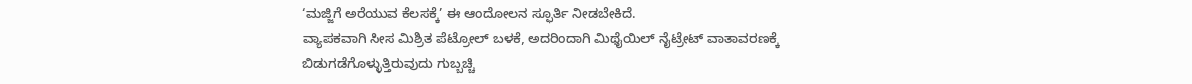‘ಮಜ್ಜಿಗೆ ಅರೆಯುವ ಕೆಲಸಕ್ಕೆ’ ಈ ಆಂದೋಲನ ಸ್ಫೂರ್ತಿ ನೀಡಬೇಕಿದೆ.
ವ್ಯಾಪಕವಾಗಿ ಸೀಸ ಮಿಶ್ರಿತ ಪೆಟ್ರೋಲ್ ಬಳಕೆ, ಅದರಿಂದಾಗಿ ಮಿಥೈಯಿಲ್ ನೈಟ್ರೇಟ್ ವಾತಾವರಣಕ್ಕೆ ಬಿಡುಗಡೆಗೊಳ್ಳುತ್ತಿರುವುದು ಗುಬ್ಬಚ್ಚಿ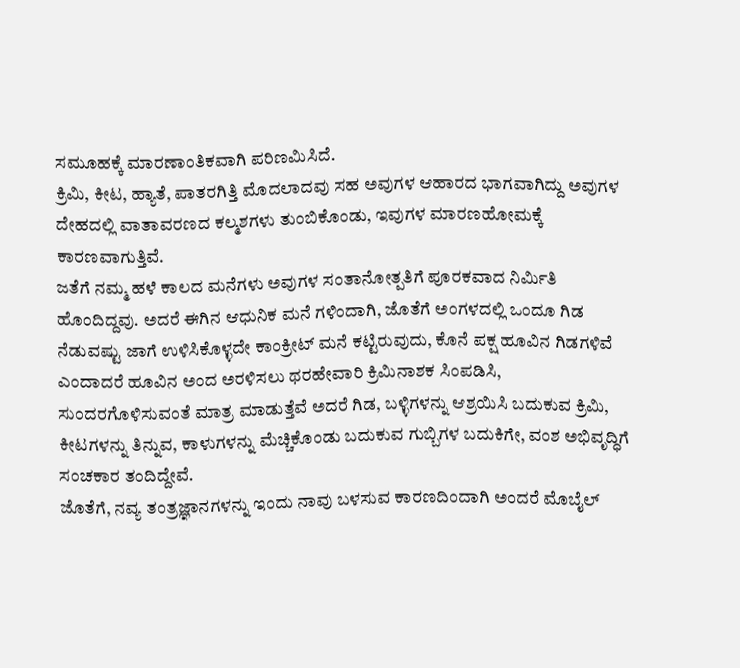ಸಮೂಹಕ್ಕೆ ಮಾರಣಾಂತಿಕವಾಗಿ ಪರಿಣಮಿಸಿದೆ.
ಕ್ರಿಮಿ, ಕೀಟ, ಹ್ಯಾತೆ, ಪಾತರಗಿತ್ತಿ ಮೊದಲಾದವು ಸಹ ಅವುಗಳ ಆಹಾರದ ಭಾಗವಾಗಿದ್ದು ಅವುಗಳ ದೇಹದಲ್ಲಿ ವಾತಾವರಣದ ಕಲ್ಮಶಗಳು ತುಂಬಿಕೊಂಡು, ಇವುಗಳ ಮಾರಣಹೋಮಕ್ಕೆ ಕಾರಣವಾಗುತ್ತಿವೆ.
ಜತೆಗೆ ನಮ್ಮ ಹಳೆ ಕಾಲದ ಮನೆಗಳು ಅವುಗಳ ಸಂತಾನೋತ್ಪತಿಗೆ ಪೂರಕವಾದ ನಿರ್ಮಿತಿ ಹೊಂದಿದ್ದವು. ಅದರೆ ಈಗಿನ ಆಧುನಿಕ ಮನೆ ಗಳಿಂದಾಗಿ, ಜೊತೆಗೆ ಅಂಗಳದಲ್ಲಿ ಒಂದೂ ಗಿಡ ನೆಡುವಷ್ಟು ಜಾಗೆ ಉಳಿಸಿಕೊಳ್ಳದೇ ಕಾಂಕ್ರೀಟ್ ಮನೆ ಕಟ್ಟಿರುವುದು, ಕೊನೆ ಪಕ್ಷ ಹೂವಿನ ಗಿಡಗಳಿವೆ ಎಂದಾದರೆ ಹೂವಿನ ಅಂದ ಅರಳಿಸಲು ಥರಹೇವಾರಿ ಕ್ರಿಮಿನಾಶಕ ಸಿಂಪಡಿಸಿ, ಸುಂದರಗೊಳಿಸುವಂತೆ ಮಾತ್ರ ಮಾಡುತ್ತೆವೆ ಅದರೆ ಗಿಡ, ಬಳ್ಳಿಗಳನ್ನು ಆಶ್ರಯಿಸಿ ಬದುಕುವ ಕ್ರಿಮಿ, ಕೀಟಗಳನ್ನು ತಿನ್ನುವ, ಕಾಳುಗಳನ್ನು ಮೆಚ್ಚಿಕೊಂಡು ಬದುಕುವ ಗುಬ್ಬಿಗಳ ಬದುಕಿಗೇ, ವಂಶ ಅಭಿವೃದ್ಧಿಗೆ ಸಂಚಕಾರ ತಂದಿದ್ದೇವೆ.
ಜೊತೆಗೆ, ನವ್ಯ ತಂತ್ರಜ್ಞಾನಗಳನ್ನು ಇಂದು ನಾವು ಬಳಸುವ ಕಾರಣದಿಂದಾಗಿ ಅಂದರೆ ಮೊಬೈಲ್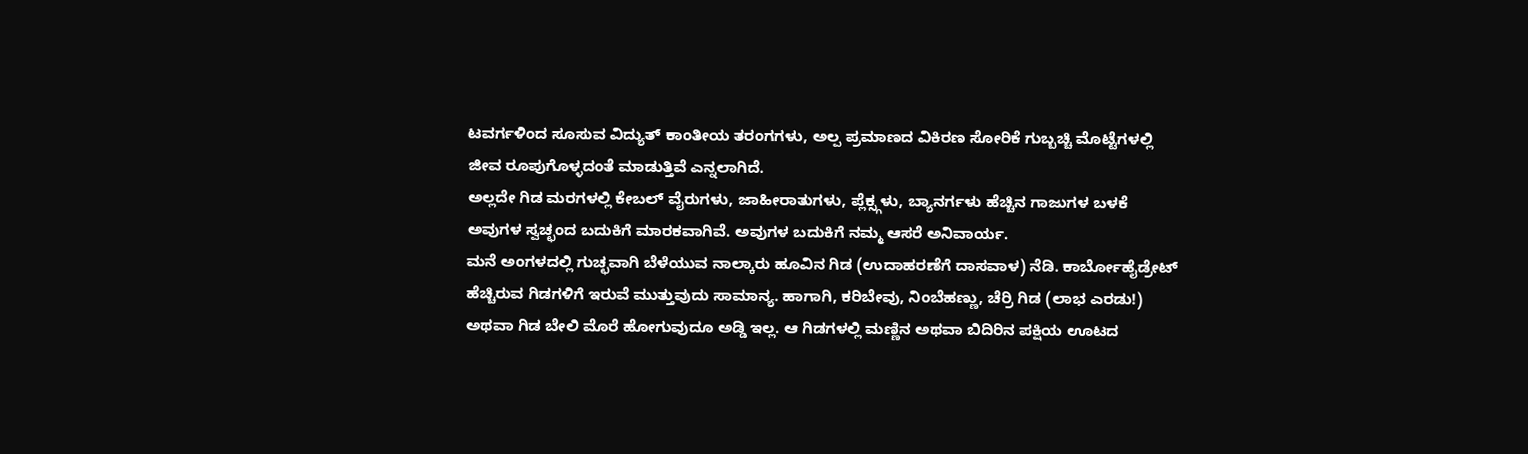ಟವರ್ಗಳಿಂದ ಸೂಸುವ ವಿದ್ಯುತ್ ಕಾಂತೀಯ ತರಂಗಗಳು, ಅಲ್ಪ ಪ್ರಮಾಣದ ವಿಕಿರಣ ಸೋರಿಕೆ ಗುಬ್ಬಚ್ಚಿ ಮೊಟ್ಟೆಗಳಲ್ಲಿ ಜೀವ ರೂಪುಗೊಳ್ಳದಂತೆ ಮಾಡುತ್ತಿವೆ ಎನ್ನಲಾಗಿದೆ.
ಅಲ್ಲದೇ ಗಿಡ ಮರಗಳಲ್ಲಿ ಕೇಬಲ್ ವೈರುಗಳು, ಜಾಹೀರಾತುಗಳು, ಪ್ಲೆಕ್ಸ್ಗಳು, ಬ್ಯಾನರ್ಗಳು ಹೆಚ್ಚಿನ ಗಾಜುಗಳ ಬಳಕೆ ಅವುಗಳ ಸ್ವಚ್ಛಂದ ಬದುಕಿಗೆ ಮಾರಕವಾಗಿವೆ. ಅವುಗಳ ಬದುಕಿಗೆ ನಮ್ಮ ಆಸರೆ ಅನಿವಾರ್ಯ.
ಮನೆ ಅಂಗಳದಲ್ಲಿ ಗುಚ್ಛವಾಗಿ ಬೆಳೆಯುವ ನಾಲ್ಕಾರು ಹೂವಿನ ಗಿಡ (ಉದಾಹರಣೆಗೆ ದಾಸವಾಳ) ನೆಡಿ. ಕಾರ್ಬೋಹೈಡ್ರೇಟ್ ಹೆಚ್ಚಿರುವ ಗಿಡಗಳಿಗೆ ಇರುವೆ ಮುತ್ತುವುದು ಸಾಮಾನ್ಯ. ಹಾಗಾಗಿ, ಕರಿಬೇವು, ನಿಂಬೆಹಣ್ಣು, ಚೆರ್ರಿ ಗಿಡ (ಲಾಭ ಎರಡು!) ಅಥವಾ ಗಿಡ ಬೇಲಿ ಮೊರೆ ಹೋಗುವುದೂ ಅಡ್ಡಿ ಇಲ್ಲ. ಆ ಗಿಡಗಳಲ್ಲಿ ಮಣ್ಣಿನ ಅಥವಾ ಬಿದಿರಿನ ಪಕ್ಷಿಯ ಊಟದ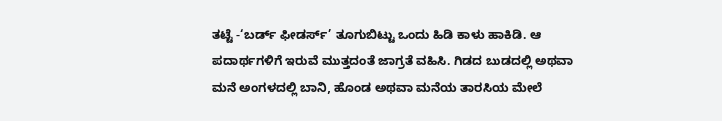ತಟ್ಟೆ -‘ಬರ್ಡ್ ಫೀಡರ್ಸ್’ ತೂಗುಬಿಟ್ಟು ಒಂದು ಹಿಡಿ ಕಾಳು ಹಾಕಿಡಿ. ಆ ಪದಾರ್ಥಗಳಿಗೆ ಇರುವೆ ಮುತ್ತದಂತೆ ಜಾಗ್ರತೆ ವಹಿಸಿ. ಗಿಡದ ಬುಡದಲ್ಲಿ ಅಥವಾ ಮನೆ ಅಂಗಳದಲ್ಲಿ ಬಾನಿ, ಹೊಂಡ ಅಥವಾ ಮನೆಯ ತಾರಸಿಯ ಮೇಲೆ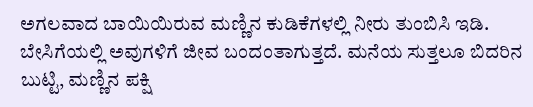ಅಗಲವಾದ ಬಾಯಿಯಿರುವ ಮಣ್ಣಿನ ಕುಡಿಕೆಗಳಲ್ಲಿ ನೀರು ತುಂಬಿಸಿ ಇಡಿ. ಬೇಸಿಗೆಯಲ್ಲಿ ಅವುಗಳಿಗೆ ಜೀವ ಬಂದಂತಾಗುತ್ತದೆ. ಮನೆಯ ಸುತ್ತಲೂ ಬಿದರಿನ ಬುಟ್ಟಿ, ಮಣ್ಣಿನ ಪಕ್ಷಿ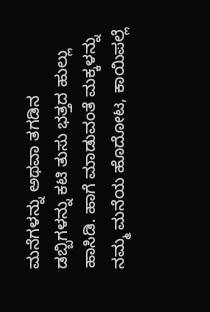ಮನೆಗಳನ್ನು ಅಥವಾ ತಗಡಿನ ಡಬ್ಬಿಗಳನ್ನು ಕಟಿ ತುಸು ಭತ್ತದ ಹುಲ್ಲು ಹಾಸಿಡಿ. ಹಾಗೆ ಮಾಡುವಂತೆ ಮಕ್ಕಳನ್ನು
ನಮ್ಮ ಮನೆಯ ಹೊದೋಟ, ಕಾಯಿಪಲ್ಲೆ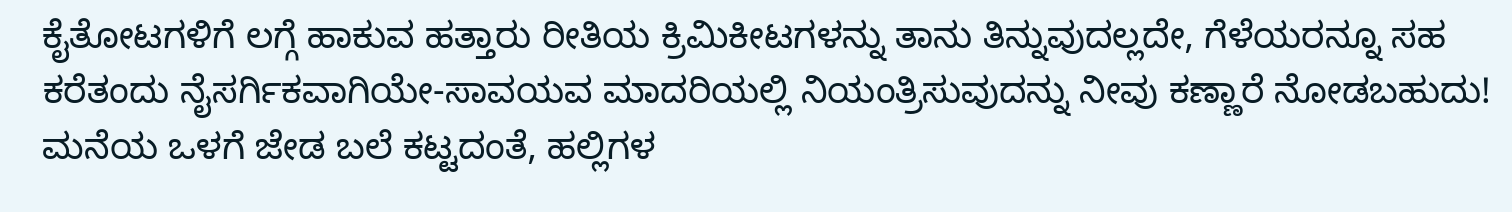ಕೈತೋಟಗಳಿಗೆ ಲಗ್ಗೆ ಹಾಕುವ ಹತ್ತಾರು ರೀತಿಯ ಕ್ರಿಮಿಕೀಟಗಳನ್ನು ತಾನು ತಿನ್ನುವುದಲ್ಲದೇ, ಗೆಳೆಯರನ್ನೂ ಸಹ ಕರೆತಂದು ನೈಸರ್ಗಿಕವಾಗಿಯೇ-ಸಾವಯವ ಮಾದರಿಯಲ್ಲಿ ನಿಯಂತ್ರಿಸುವುದನ್ನು ನೀವು ಕಣ್ಣಾರೆ ನೋಡಬಹುದು! ಮನೆಯ ಒಳಗೆ ಜೇಡ ಬಲೆ ಕಟ್ಟದಂತೆ, ಹಲ್ಲಿಗಳ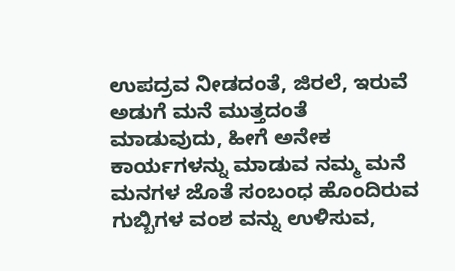ಉಪದ್ರವ ನೀಡದಂತೆ, ಜಿರಲೆ, ಇರುವೆ ಅಡುಗೆ ಮನೆ ಮುತ್ತದಂತೆ ಮಾಡುವುದು, ಹೀಗೆ ಅನೇಕ ಕಾರ್ಯಗಳನ್ನು ಮಾಡುವ ನಮ್ಮ ಮನೆ ಮನಗಳ ಜೊತೆ ಸಂಬಂಧ ಹೊಂದಿರುವ ಗುಬ್ಬಿಗಳ ವಂಶ ವನ್ನು ಉಳಿಸುವ,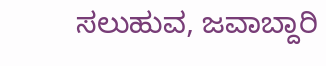ಸಲುಹುವ, ಜವಾಬ್ದಾರಿ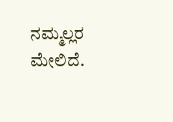ನಮ್ಮಲ್ಲರ ಮೇಲಿದೆ.